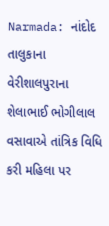Narmada: નાંદોદ તાલુકાના વેરીશાલપુરાના શેલાભાઈ ભોગીલાલ વસાવાએ તાંત્રિક વિધિ કરી મહિલા પર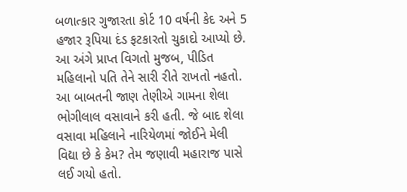બળાત્કાર ગુજારતા કોર્ટ 10 વર્ષની કેદ અને 5 હજાર રૂપિયા દંડ ફટકારતો ચુકાદો આપ્યો છે.
આ અંગે પ્રાપ્ત વિગતો મુજબ, પીડિત મહિલાનો પતિ તેને સારી રીતે રાખતો નહતો. આ બાબતની જાણ તેણીએ ગામના શેલા ભોગીલાલ વસાવાને કરી હતી. જે બાદ શેલા વસાવા મહિલાને નારિયેળમાં જોઈને મેલી વિદ્યા છે કે કેમ? તેમ જણાવી મહારાજ પાસે લઈ ગયો હતો.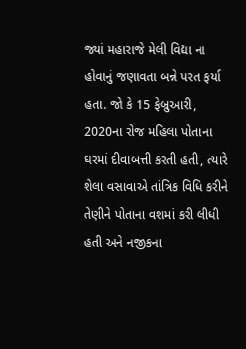જ્યાં મહારાજે મેલી વિદ્યા ના હોવાનું જણાવતા બન્ને પરત ફર્યા હતા. જો કે 15 ફેબ્રુઆરી, 2020ના રોજ મહિલા પોતાના ઘરમાં દીવાબત્તી કરતી હતી, ત્યારે શેલા વસાવાએ તાંત્રિક વિધિ કરીને તેણીને પોતાના વશમાં કરી લીધી હતી અને નજીકના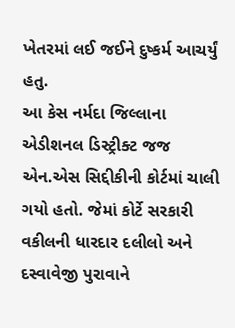ખેતરમાં લઈ જઈને દુષ્કર્મ આચર્યું હતુ.
આ કેસ નર્મદા જિલ્લાના એડીશનલ ડિસ્ટ્રીક્ટ જજ એન.એસ સિદ્દીકીની કોર્ટમાં ચાલી ગયો હતો. જેમાં કોર્ટે સરકારી વકીલની ધારદાર દલીલો અને દસ્વાવેજી પુરાવાને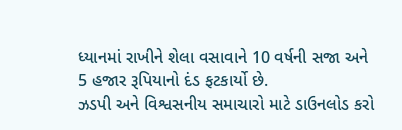ધ્યાનમાં રાખીને શેલા વસાવાને 10 વર્ષની સજા અને 5 હજાર રૂપિયાનો દંડ ફટકાર્યો છે.
ઝડપી અને વિશ્વસનીય સમાચારો માટે ડાઉનલોડ કરો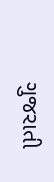ગુજરાતી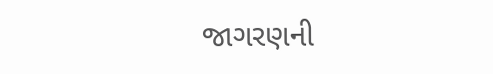જાગરણની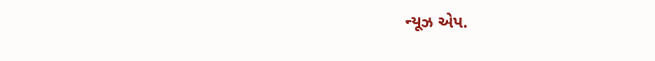ન્યૂઝ એપ.